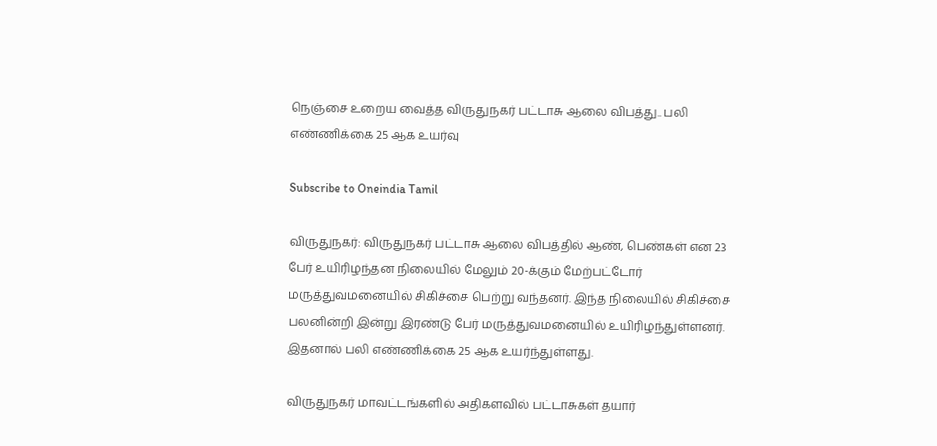நெஞ்சை உறைய வைத்த விருதுநகர் பட்டாசு ஆலை விபத்து.. பலி எண்ணிக்கை 25 ஆக உயர்வு

Subscribe to Oneindia Tamil

விருதுநகர்: விருதுநகர் பட்டாசு ஆலை விபத்தில் ஆண், பெண்கள் என 23 பேர் உயிரிழந்தன நிலையில் மேலும் 20-க்கும் மேற்பட்டோர் மருத்துவமனையில் சிகிச்சை பெற்று வந்தனர். இந்த நிலையில் சிகிச்சை பலனின்றி இன்று இரண்டு பேர் மருத்துவமனையில் உயிரிழந்துள்ளனர். இதனால் பலி எண்ணிக்கை 25 ஆக உயர்ந்துள்ளது.

விருதுநகர் மாவட்டங்களில் அதிகளவில் பட்டாசுகள் தயார்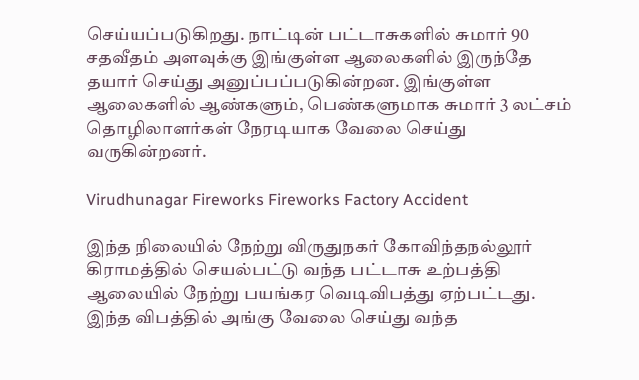செய்யப்படுகிறது. நாட்டின் பட்டாசுகளில் சுமார் 90 சதவீதம் அளவுக்கு இங்குள்ள ஆலைகளில் இருந்தே தயார் செய்து அனுப்பப்படுகின்றன. இங்குள்ள ஆலைகளில் ஆண்களும், பெண்களுமாக சுமார் 3 லட்சம் தொழிலாளர்கள் நேரடியாக வேலை செய்து வருகின்றனர்.

Virudhunagar Fireworks Fireworks Factory Accident

இந்த நிலையில் நேற்று விருதுநகர் கோவிந்தநல்லூர் கிராமத்தில் செயல்பட்டு வந்த பட்டாசு உற்பத்தி ஆலையில் நேற்று பயங்கர வெடிவிபத்து ஏற்பட்டது. இந்த விபத்தில் அங்கு வேலை செய்து வந்த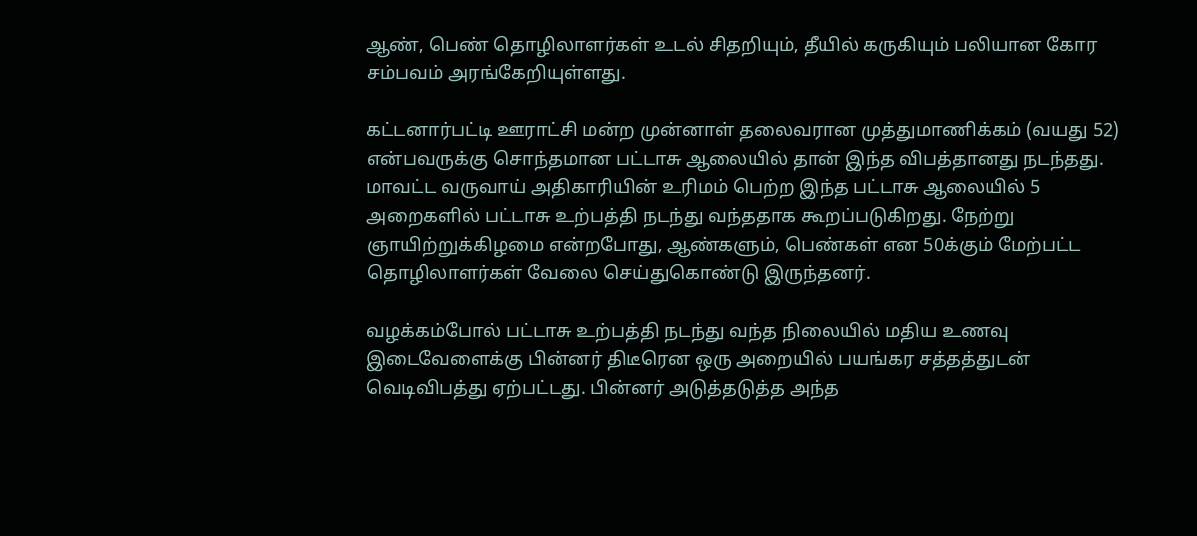ஆண், பெண் தொழிலாளர்கள் உடல் சிதறியும், தீயில் கருகியும் பலியான கோர சம்பவம் அரங்கேறியுள்ளது.

கட்டனார்பட்டி ஊராட்சி மன்ற முன்னாள் தலைவரான முத்துமாணிக்கம் (வயது 52) என்பவருக்கு சொந்தமான பட்டாசு ஆலையில் தான் இந்த விபத்தானது நடந்தது. மாவட்ட வருவாய் அதிகாரியின் உரிமம் பெற்ற இந்த பட்டாசு ஆலையில் 5 அறைகளில் பட்டாசு உற்பத்தி நடந்து வந்ததாக கூறப்படுகிறது. நேற்று ஞாயிற்றுக்கிழமை என்றபோது, ஆண்களும், பெண்கள் என 50க்கும் மேற்பட்ட தொழிலாளர்கள் வேலை செய்துகொண்டு இருந்தனர்.

வழக்கம்போல் பட்டாசு உற்பத்தி நடந்து வந்த நிலையில் மதிய உணவு இடைவேளைக்கு பின்னர் திடீரென ஒரு அறையில் பயங்கர சத்தத்துடன் வெடிவிபத்து ஏற்பட்டது. பின்னர் அடுத்தடுத்த அந்த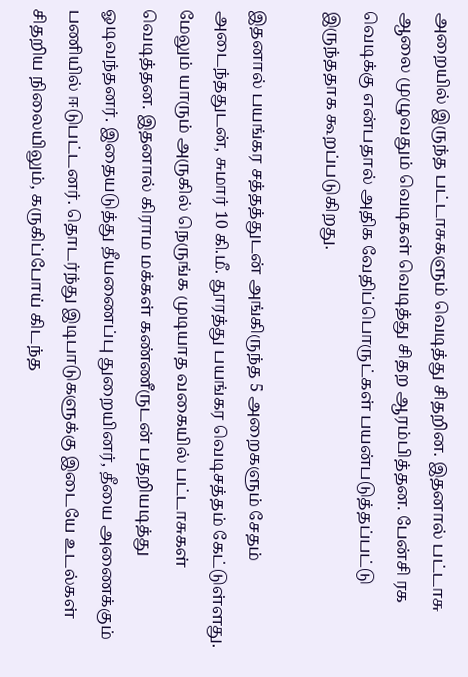அறையில் இருந்த பட்டாசுகளும் வெடித்து சிதறின. இதனால் பட்டாசு ஆலை முழுவதும் வெடிகள் வெடித்து சிதற ஆரம்பித்தன. பேன்சி ரக வெடிக்கு என்பதால் அதிக வேதிப்பொருட்கள் பயன்படுத்தப்பட்டு இருந்ததாக கூறப்படுகிறது.

இதனால் பயங்கர சத்தத்துடன் அங்கிருந்த 5 அறைகளும் சேதம் அடைந்ததுடன், சுமார் 10 கி.மீ. தூரத்து பயங்கர வெடிசத்தம் கேட்டுள்ளது. மேலும் யாரும் அருகில் நெருங்க முடியாத வகையில் பட்டாசுகள் வெடித்தன. இதனால் கிராம மக்கள் கண்ணீருடன் பதறியடித்து ஓடிவந்தனர். இதையடுத்து தீயணைப்பு துறையினர், தீயை அணைக்கும் பணியில் ஈடுபட்டனர். தொடர்ந்து இடிபாடுகளுக்கு இடையே உடல்கள் சிதறிய நிலையிலும், கருகிப்போய் கிடந்த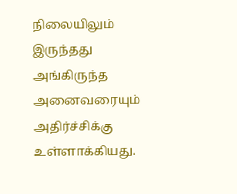நிலையிலும் இருந்தது அங்கிருந்த அனைவரையும் அதிர்ச்சிக்கு உள்ளாக்கியது.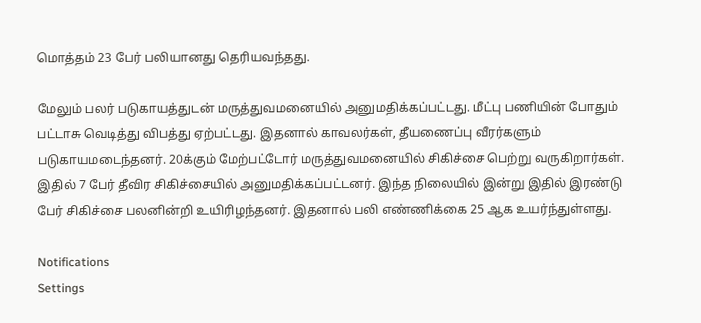மொத்தம் 23 பேர் பலியானது தெரியவந்தது.

மேலும் பலர் படுகாயத்துடன் மருத்துவமனையில் அனுமதிக்கப்பட்டது. மீட்பு பணியின் போதும் பட்டாசு வெடித்து விபத்து ஏற்பட்டது. இதனால் காவலர்கள், தீயணைப்பு வீரர்களும் படுகாயமடைந்தனர். 20க்கும் மேற்பட்டோர் மருத்துவமனையில் சிகிச்சை பெற்று வருகிறார்கள். இதில் 7 பேர் தீவிர சிகிச்சையில் அனுமதிக்கப்பட்டனர். இந்த நிலையில் இன்று இதில் இரண்டு பேர் சிகிச்சை பலனின்றி உயிரிழந்தனர். இதனால் பலி எண்ணிக்கை 25 ஆக உயர்ந்துள்ளது.

Notifications
Settings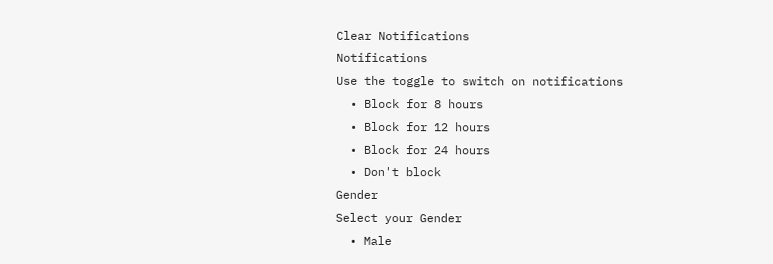Clear Notifications
Notifications
Use the toggle to switch on notifications
  • Block for 8 hours
  • Block for 12 hours
  • Block for 24 hours
  • Don't block
Gender
Select your Gender
  • Male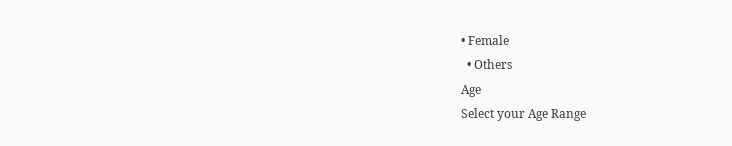• Female
  • Others
Age
Select your Age Range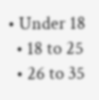• Under 18
  • 18 to 25
  • 26 to 35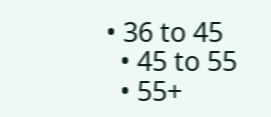• 36 to 45
  • 45 to 55
  • 55+